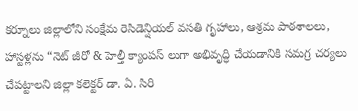కర్నూలు జిల్లాలోని సంక్షేమ రెసిడెన్షియల్ వసతి గృహాలు, ఆశ్రమ పాఠశాలలు, హాస్టళ్లను “నెట్ జీరో & హెల్తీ క్యాంపస్ లుగా అభివృద్ధి చేయడానికి సమగ్ర చర్యలు చేపట్టాలని జిల్లా కలెక్టర్ డా. ఏ. సిరి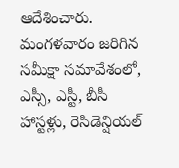ఆదేశించారు. మంగళవారం జరిగిన సమీక్షా సమావేశంలో, ఎస్సీ, ఎస్టీ, బీసీ హాస్టళ్లు, రెసిడెన్షియల్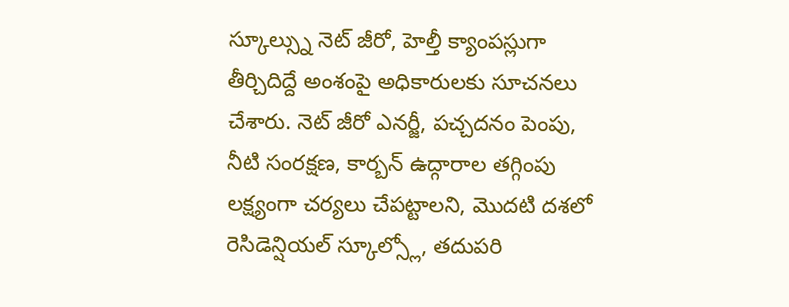స్కూల్స్ను నెట్ జీరో, హెల్తీ క్యాంపస్లుగా తీర్చిదిద్దే అంశంపై అధికారులకు సూచనలు చేశారు. నెట్ జీరో ఎనర్జీ, పచ్చదనం పెంపు, నీటి సంరక్షణ, కార్బన్ ఉద్గారాల తగ్గింపు లక్ష్యంగా చర్యలు చేపట్టాలని, మొదటి దశలో రెసిడెన్షియల్ స్కూల్స్లో, తదుపరి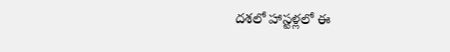దశలో హాస్టళ్లలో ఈ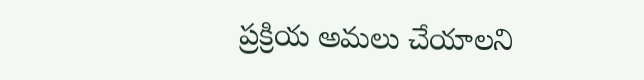ప్రక్రియ అమలు చేయాలని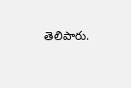తెలిపారు.